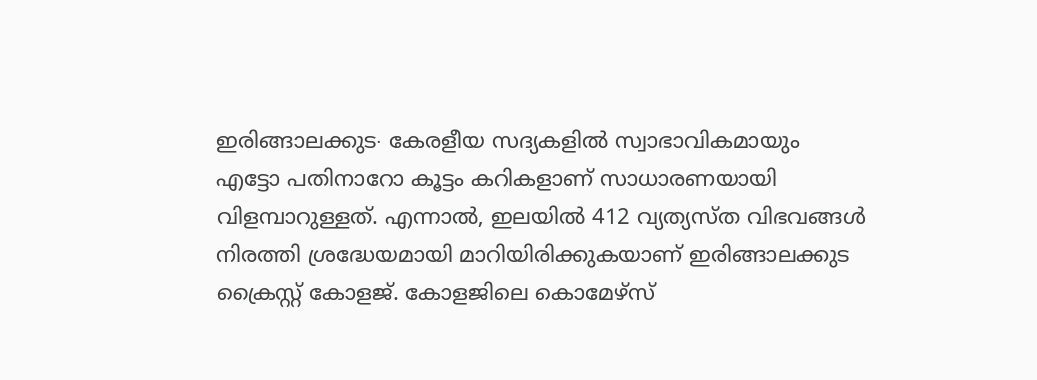ഇരിങ്ങാലക്കുട∙ കേരളീയ സദ്യകളിൽ സ്വാഭാവികമായും എട്ടോ പതിനാറോ കൂട്ടം കറികളാണ് സാധാരണയായി വിളമ്പാറുള്ളത്. എന്നാൽ, ഇലയിൽ 412 വ്യത്യസ്ത വിഭവങ്ങൾ നിരത്തി ശ്രദ്ധേയമായി മാറിയിരിക്കുകയാണ് ഇരിങ്ങാലക്കുട
ക്രൈസ്റ്റ് കോളജ്. കോളജിലെ കൊമേഴ്സ്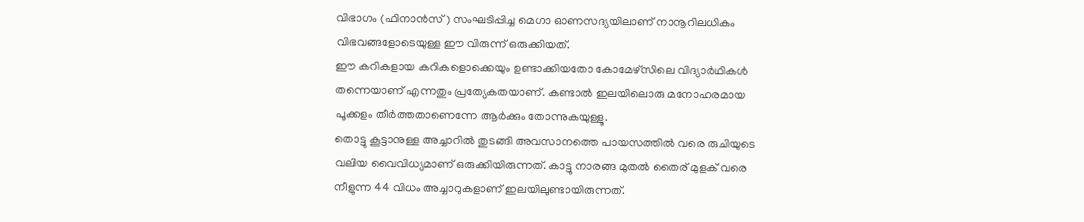വിഭാഗം (ഫിനാൻസ്) സംഘടിപ്പിച്ച മെഗാ ഓണസദ്യയിലാണ് നാനൂറിലധികം വിഭവങ്ങളോടെയുള്ള ഈ വിരുന്ന് ഒരുക്കിയത്.
ഈ കറികളായ കറികളൊക്കെയും ഉണ്ടാക്കിയതോ കോമേഴ്സിലെ വിദ്യാർഥികൾ തന്നെയാണ് എന്നതും പ്രത്യേകതയാണ്. കണ്ടാൽ ഇലയിലൊരു മനോഹരമായ പൂക്കളം തീർത്തതാണെന്നേ ആർക്കും തോന്നുകയുള്ളൂ.
തൊട്ടു കൂട്ടാനുള്ള അച്ചാറിൽ തുടങ്ങി അവസാനത്തെ പായസത്തിൽ വരെ രുചിയുടെ വലിയ വൈവിധ്യമാണ് ഒരുക്കിയിരുന്നത്. കാട്ടു നാരങ്ങ മുതൽ തൈര് മുളക് വരെ നീളുന്ന 44 വിധം അച്ചാറുകളാണ് ഇലയിലുണ്ടായിരുന്നത്.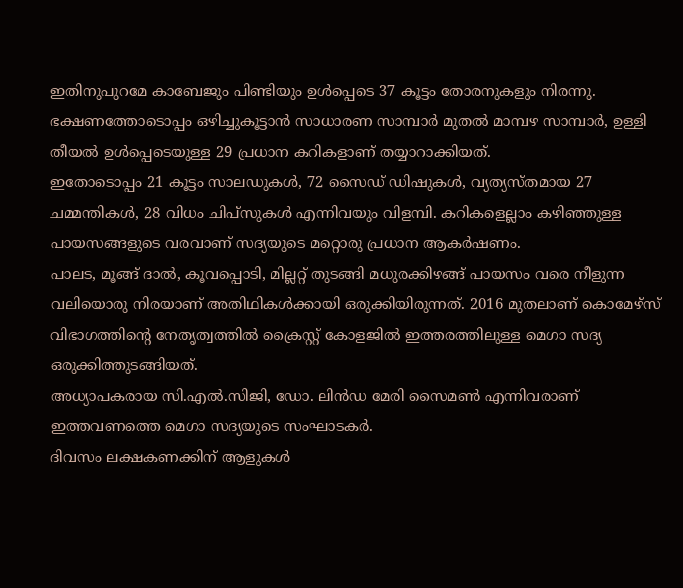ഇതിനുപുറമേ കാബേജും പിണ്ടിയും ഉൾപ്പെടെ 37 കൂട്ടം തോരനുകളും നിരന്നു. ഭക്ഷണത്തോടൊപ്പം ഒഴിച്ചുകൂട്ടാൻ സാധാരണ സാമ്പാർ മുതൽ മാമ്പഴ സാമ്പാർ, ഉള്ളി തീയൽ ഉൾപ്പെടെയുള്ള 29 പ്രധാന കറികളാണ് തയ്യാറാക്കിയത്.
ഇതോടൊപ്പം 21 കൂട്ടം സാലഡുകൾ, 72 സൈഡ് ഡിഷുകൾ, വ്യത്യസ്തമായ 27 ചമ്മന്തികൾ, 28 വിധം ചിപ്സുകൾ എന്നിവയും വിളമ്പി. കറികളെല്ലാം കഴിഞ്ഞുള്ള പായസങ്ങളുടെ വരവാണ് സദ്യയുടെ മറ്റൊരു പ്രധാന ആകർഷണം.
പാലട, മൂങ്ങ് ദാൽ, കൂവപ്പൊടി, മില്ലറ്റ് തുടങ്ങി മധുരക്കിഴങ്ങ് പായസം വരെ നീളുന്ന വലിയൊരു നിരയാണ് അതിഥികൾക്കായി ഒരുക്കിയിരുന്നത്. 2016 മുതലാണ് കൊമേഴ്സ് വിഭാഗത്തിന്റെ നേതൃത്വത്തിൽ ക്രൈസ്റ്റ് കോളജിൽ ഇത്തരത്തിലുള്ള മെഗാ സദ്യ ഒരുക്കിത്തുടങ്ങിയത്.
അധ്യാപകരായ സി.എൽ.സിജി, ഡോ. ലിൻഡ മേരി സൈമൺ എന്നിവരാണ് ഇത്തവണത്തെ മെഗാ സദ്യയുടെ സംഘാടകർ.
ദിവസം ലക്ഷകണക്കിന് ആളുകൾ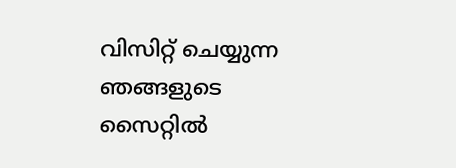വിസിറ്റ് ചെയ്യുന്ന ഞങ്ങളുടെ സൈറ്റിൽ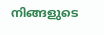നിങ്ങളുടെ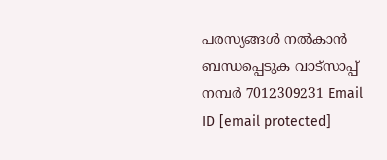പരസ്യങ്ങൾ നൽകാൻ ബന്ധപ്പെടുക വാട്സാപ്പ് നമ്പർ 7012309231 Email ID [email protected]